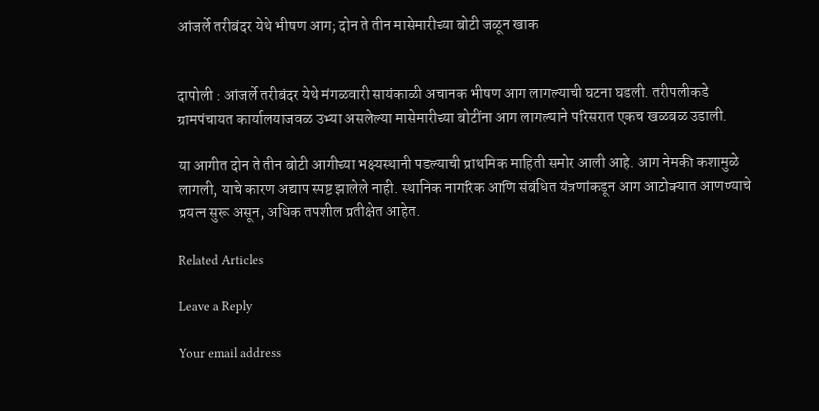आंजर्ले तरीबंदर येथे भीषण आग; दोन ते तीन मासेमारीच्या बोटी जळून खाक


दापोली : आंजर्ले तरीबंदर येथे मंगळवारी सायंकाळी अचानक भीषण आग लागल्याची घटना घडली. तरीपलीकडे ग्रामपंचायत कार्यालयाजवळ उभ्या असलेल्या मासेमारीच्या बोटींना आग लागल्याने परिसरात एकच खळबळ उडाली.

या आगीत दोन ते तीन बोटी आगीच्या भक्ष्यस्थानी पडल्याची प्राथमिक माहिती समोर आली आहे. आग नेमकी कशामुळे लागली, याचे कारण अद्याप स्पष्ट झालेले नाही. स्थानिक नागरिक आणि संबंधित यंत्रणांकडून आग आटोक्यात आणण्याचे प्रयत्न सुरू असून, अधिक तपशील प्रतीक्षेत आहेत.

Related Articles

Leave a Reply

Your email address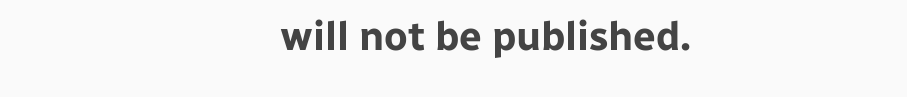will not be published.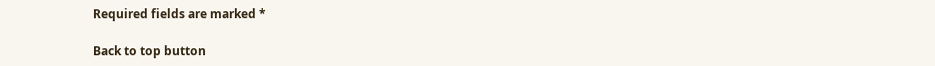Required fields are marked *

Back to top button